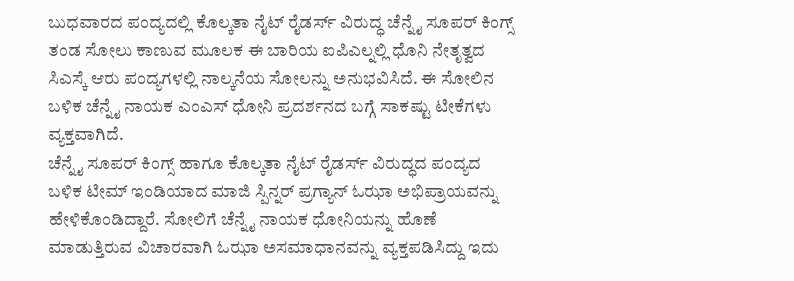ಬುಧವಾರದ ಪಂದ್ಯದಲ್ಲಿ ಕೊಲ್ಕತಾ ನೈಟ್ ರೈಡರ್ಸ್ ವಿರುದ್ಧ ಚೆನ್ನೈ ಸೂಪರ್ ಕಿಂಗ್ಸ್ ತಂಡ ಸೋಲು ಕಾಣುವ ಮೂಲಕ ಈ ಬಾರಿಯ ಐಪಿಎಲ್ನಲ್ಲಿ ಧೊನಿ ನೇತೃತ್ವದ ಸಿಎಸ್ಕೆ ಆರು ಪಂದ್ಯಗಳಲ್ಲಿ ನಾಲ್ಕನೆಯ ಸೋಲನ್ನು ಅನುಭವಿಸಿದೆ. ಈ ಸೋಲಿನ ಬಳಿಕ ಚೆನ್ನೈ ನಾಯಕ ಎಂಎಸ್ ಧೋನಿ ಪ್ರದರ್ಶನದ ಬಗ್ಗೆ ಸಾಕಷ್ಟು ಟೀಕೆಗಳು ವ್ಯಕ್ತವಾಗಿದೆ.
ಚೆನ್ನೈ ಸೂಪರ್ ಕಿಂಗ್ಸ್ ಹಾಗೂ ಕೊಲ್ಕತಾ ನೈಟ್ ರೈಡರ್ಸ್ ವಿರುದ್ಧದ ಪಂದ್ಯದ ಬಳಿಕ ಟೀಮ್ ಇಂಡಿಯಾದ ಮಾಜಿ ಸ್ಪಿನ್ನರ್ ಪ್ರಗ್ಯಾನ್ ಓಝಾ ಅಭಿಪ್ರಾಯವನ್ನು ಹೇಳಿಕೊಂಡಿದ್ದಾರೆ. ಸೋಲಿಗೆ ಚೆನ್ನೈ ನಾಯಕ ಧೋನಿಯನ್ನು ಹೊಣೆ ಮಾಡುತ್ತಿರುವ ವಿಚಾರವಾಗಿ ಓಝಾ ಅಸಮಾಧಾನವನ್ನು ವ್ಯಕ್ತಪಡಿಸಿದ್ದು ಇದು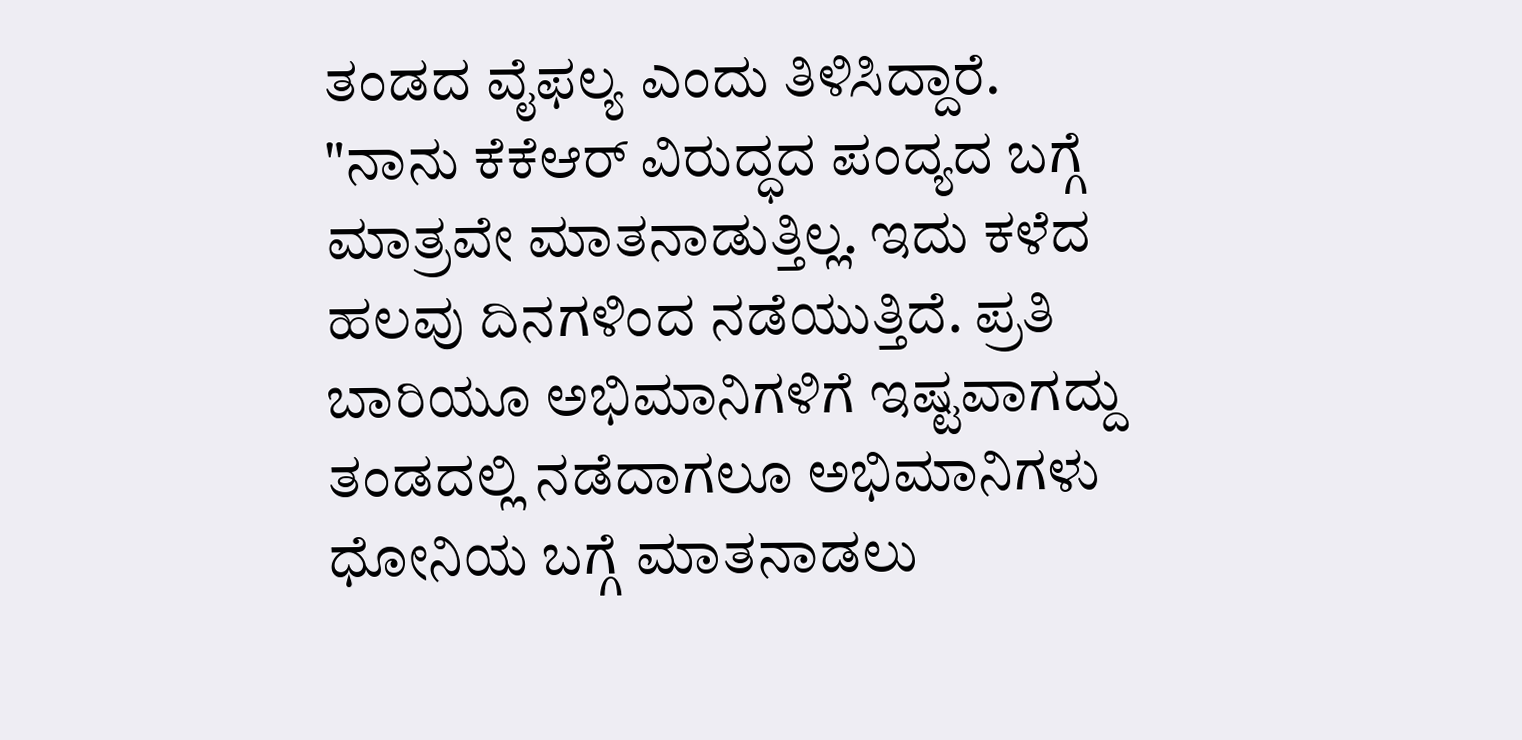ತಂಡದ ವೈಫಲ್ಯ ಎಂದು ತಿಳಿಸಿದ್ದಾರೆ.
"ನಾನು ಕೆಕೆಆರ್ ವಿರುದ್ಧದ ಪಂದ್ಯದ ಬಗ್ಗೆ ಮಾತ್ರವೇ ಮಾತನಾಡುತ್ತಿಲ್ಲ. ಇದು ಕಳೆದ ಹಲವು ದಿನಗಳಿಂದ ನಡೆಯುತ್ತಿದೆ. ಪ್ರತಿ ಬಾರಿಯೂ ಅಭಿಮಾನಿಗಳಿಗೆ ಇಷ್ಟವಾಗದ್ದು ತಂಡದಲ್ಲಿ ನಡೆದಾಗಲೂ ಅಭಿಮಾನಿಗಳು ಧೋನಿಯ ಬಗ್ಗೆ ಮಾತನಾಡಲು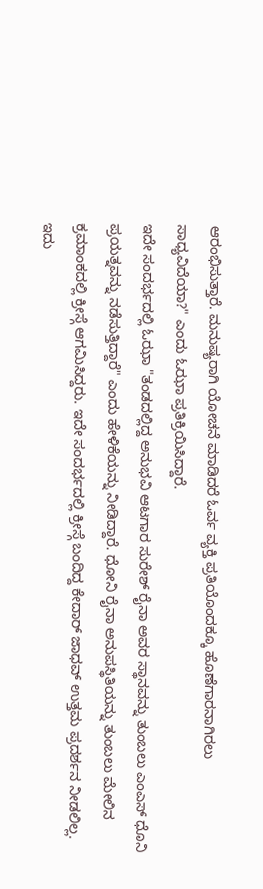ಆರಂಭಿಸುತ್ತಾರೆ. ಮನುಷ್ಯರಾಗಿ ಯೋಚನೆ ಮಾಡಿದರೆ ಓರ್ವ ವ್ಯಕ್ತಿ ಪ್ರತಿಯೊಂದಕ್ಕೂ ಹೊಣೆಗಾರನಾಗಿರಲು ಸಾಧ್ಯವಿದೆಯಾ?" ಎಂದು ಓಝಾ ಪ್ರತಿಕ್ರಿಯಿಸಿದ್ದಾರೆ.
ಇದೇ ಸಂದರ್ಭದಲ್ಲಿ ಓಝಾ "ತಂಡದಲ್ಲಿದ್ದ ಅನುಭವಿ ಆಟಗಾರ ಸುರೇಶ್ ರೈನಾ ಅವರ ಸ್ಥಾನವನ್ನು ತುಂಬಲು ಎಂಎಸ್ ಧೊನಿ ಪ್ರಯತ್ನವನ್ನು ನಡೆಸುತ್ತಿದ್ದಾರೆ" ಎಂದು ಹೇಳಿಕೆಯನ್ನು ನೀಡಿದ್ದಾರೆ. ಧೋನಿ ರೈನಾ ಅನುಪಸ್ಥಿತಿಯನ್ನು ತುಂಬಲು ಮೇಲಿನ ಕ್ರಮಾಂಕದಲ್ಲಿ ಕ್ರೀಸ್ಗೆ ಆಗಮಿಸಿದ್ದರು. ಇದೇ ಸಂದರ್ಭದಲ್ಲಿ ಕ್ರೀಸ್ಗೆ ಬಂದಿದ್ದ ಕೇದಾರ್ ಜಾಧವ್ ಉತ್ತಮ ಪ್ರದರ್ಶನ ನೀಡಲಿಲ್ಲ. ಇದು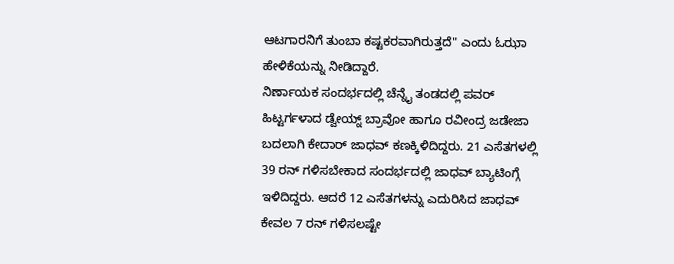ಆಟಗಾರನಿಗೆ ತುಂಬಾ ಕಷ್ಟಕರವಾಗಿರುತ್ತದೆ" ಎಂದು ಓಝಾ ಹೇಳಿಕೆಯನ್ನು ನೀಡಿದ್ದಾರೆ.
ನಿರ್ಣಾಯಕ ಸಂದರ್ಭದಲ್ಲಿ ಚೆನ್ನೈ ತಂಡದಲ್ಲಿ ಪವರ್ ಹಿಟ್ಟರ್ಗಳಾದ ಡ್ವೇಯ್ನ್ ಬ್ರಾವೋ ಹಾಗೂ ರವೀಂದ್ರ ಜಡೇಜಾ ಬದಲಾಗಿ ಕೇದಾರ್ ಜಾಧವ್ ಕಣಕ್ಕಿಳಿದಿದ್ದರು. 21 ಎಸೆತಗಳಲ್ಲಿ 39 ರನ್ ಗಳಿಸಬೇಕಾದ ಸಂದರ್ಭದಲ್ಲಿ ಜಾಧವ್ ಬ್ಯಾಟಿಂಗ್ಗೆ ಇಳಿದಿದ್ದರು. ಆದರೆ 12 ಎಸೆತಗಳನ್ನು ಎದುರಿಸಿದ ಜಾಧವ್ ಕೇವಲ 7 ರನ್ ಗಳಿಸಲಷ್ಟೇ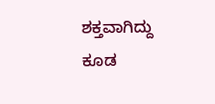ಶಕ್ತವಾಗಿದ್ದು ಕೂಡ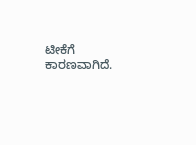ಟೀಕೆಗೆ ಕಾರಣವಾಗಿದೆ.